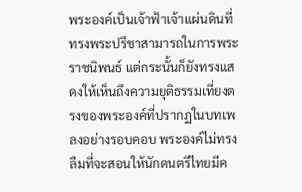พระองค์เป็นเจ้าฟ้าเจ้าแผ่นดินที่ทรงพระปรีชาสามารถในการพระราชนิพนธ์ แต่กระนั้นก็ยังทรงแสดงให้เห็นถึงความยุติธรรมเที่ยงตรงของพระองค์ที่ปรากฏในบทเพลงอย่างรอบคอบ พระองค์ไม่ทรงลืมที่จะสอนให้นักดนตรีไทยมีค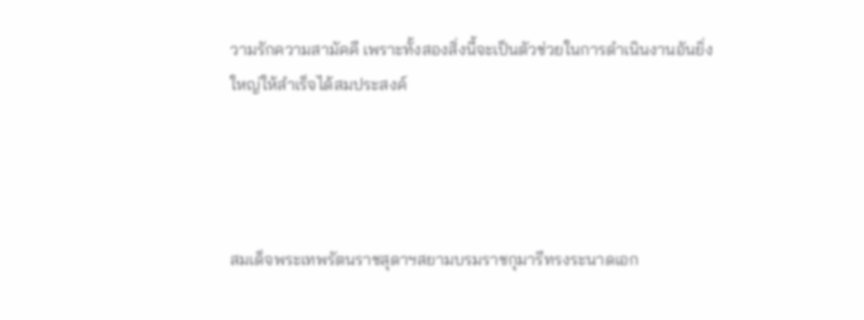วามรักความสามัคคี เพราะทั้งสองสิ่งนี้จะเป็นตัวช่วยในการดำเนินงานอันยิ่งใหญ่ให้สำเร็จได้สมประสงค์




สมเด็จพระเทพรัตนราชสุดาฯสยามบรมราชกุมารีทรงระนาดเอก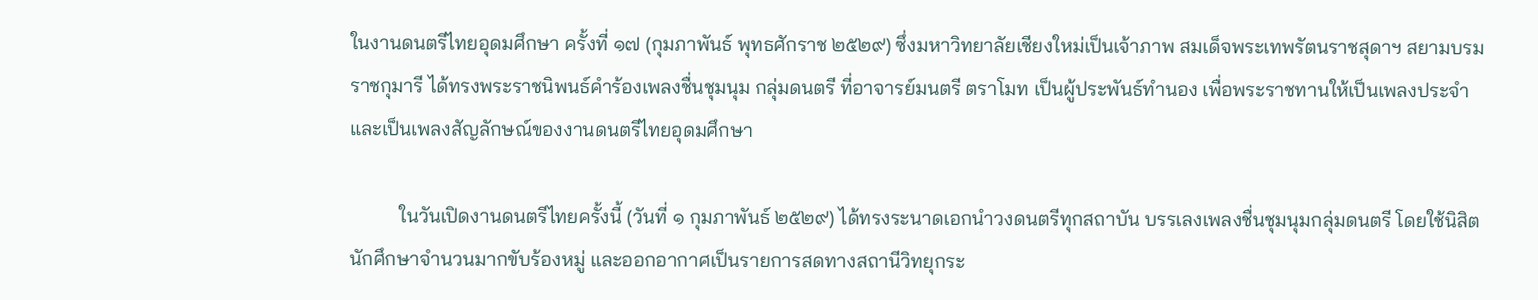ในงานดนตรีไทยอุดมศึกษา ครั้งที่ ๑๗ (กุมภาพันธ์ พุทธศักราช ๒๕๒๙) ซึ่งมหาวิทยาลัยเชียงใหม่เป็นเจ้าภาพ สมเด็จพระเทพรัตนราชสุดาฯ สยามบรมราชกุมารี ได้ทรงพระราชนิพนธ์คำร้องเพลงชื่นชุมนุม กลุ่มดนตรี ที่อาจารย์มนตรี ตราโมท เป็นผู้ประพันธ์ทำนอง เพื่อพระราชทานให้เป็นเพลงประจำ และเป็นเพลงสัญลักษณ์ของงานดนตรีไทยอุดมศึกษา

          ในวันเปิดงานดนตรีไทยครั้งนี้ (วันที่ ๑ กุมภาพันธ์ ๒๕๒๙) ได้ทรงระนาดเอกนำวงดนตรีทุกสถาบัน บรรเลงเพลงชื่นชุมนุมกลุ่มดนตรี โดยใช้นิสิต
นักศึกษาจำนวนมากขับร้องหมู่ และออกอากาศเป็นรายการสดทางสถานีวิทยุกระ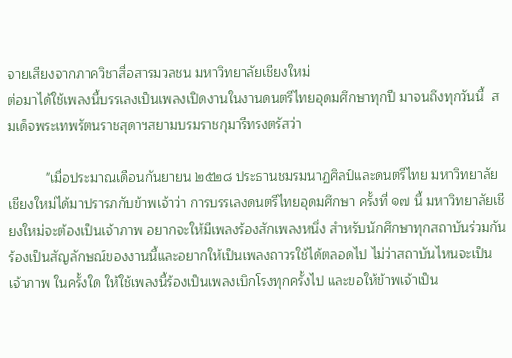จายเสียงจากภาควิชาสื่อสารมวลชน มหาวิทยาลัยเชียงใหม่
ต่อมาได้ใช้เพลงนี้บรรเลงเป็นเพลงเปิดงานในงานดนตรีไทยอุดมศึกษาทุกปี มาจนถึงทุกวันนี้  สมเด็จพระเทพรัตนราชสุดาฯสยามบรมราชกุมารีทรงตรัสว่า

          "เมื่อประมาณเดือนกันยายน ๒๕๒๘ ประธานชมรมนาฏศิลป์และดนตรีไทย มหาวิทยาลัยเชียงใหม่ได้มาปรารภกับข้าพเจ้าว่า การบรรเลงดนตรีไทยอุดมศึกษา ครั้งที่ ๑๗ นี้ มหาวิทยาลัยเชียงใหม่จะต้องเป็นเจ้าภาพ อยากจะให้มีเพลงร้องสักเพลงหนึ่ง สำหรับนักศึกษาทุกสถาบันร่วมกันร้องเป็นสัญลักษณ์ของงานนี้และอยากให้เป็นเพลงถาวรใช้ได้ตลอดไป ไม่ว่าสถาบันไหนจะเป็นเจ้าภาพ ในครั้งใด ให้ใช้เพลงนี้ร้องเป็นเพลงเบิกโรงทุกครั้งไป และขอให้ข้าพเจ้าเป็น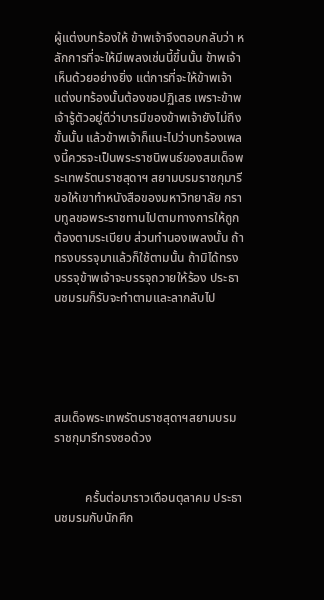ผู้แต่งบทร้องให้ ข้าพเจ้าจึงตอบกลับว่า หลักการที่จะให้มีเพลงเช่นนี้ขึ้นนั้น ข้าพเจ้าเห็นด้วยอย่างยิ่ง แต่การที่จะให้ข้าพเจ้าแต่งบทร้องนั้นต้องขอปฏิเสธ เพราะข้าพเจ้ารู้ตัวอยู่ดีว่าบารมีของข้าพเจ้ายังไม่ถึงขั้นนั้น แล้วข้าพเจ้าก็แนะไปว่าบทร้องเพลงนี้ควรจะเป็นพระราชนิพนธ์ของสมเด็จพระเทพรัตนราชสุดาฯ สยามบรมราชกุมารี ขอให้เขาทำหนังสือของมหาวิทยาลัย กราบทูลขอพระราชทานไปตามทางการให้ถูกต้องตามระเบียบ ส่วนทำนองเพลงนั้น ถ้าทรงบรรจุมาแล้วก็ใช้ตามนั้น ถ้ามิได้ทรงบรรจุข้าพเจ้าจะบรรจุถวายให้ร้อง ประธานชมรมก็รับจะทำตามและลากลับไป





สมเด็จพระเทพรัตนราชสุดาฯสยามบรมราชกุมารีทรงซอด้วง


          ครั้นต่อมาราวเดือนตุลาคม ประธานชมรมกับนักศึก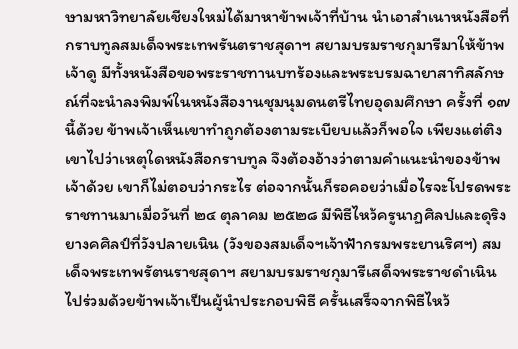ษามหาวิทยาลัยเชียงใหม่ได้มาหาข้าพเจ้าที่บ้าน นำเอาสำเนาหนังสือที่กราบทูลสมเด็จพระเทพรันตราชสุดาฯ สยามบรมราชกุมารีมาให้ข้าพเจ้าดู มีทั้งหนังสือขอพระราชทานบทร้องและพระบรมฉายาสาทิสลักษณ์ที่จะนำลงพิมพ์ในหนังสืองานชุมนุมดนตรีไทยอุดมศึกษา ครั้งที่ ๑๗ นี้ด้วย ข้าพเจ้าเห็นเขาทำถูกต้องตามระเบียบแล้วก็พอใจ เพียงแต่ติงเขาไปว่าเหตุใดหนังสือกราบทูล จึงต้องอ้างว่าตามคำแนะนำของข้าพเจ้าด้วย เขาก็ไม่ตอบว่ากระไร ต่อจากนั้นก็รอคอยว่าเมื่อไรจะโปรดพระราชทานมาเมื่อวันที่ ๒๔ ตุลาคม ๒๕๒๘ มีพิธีไหว้ครูนาฏศิลปและดุริงยางคศิลป์ที่วังปลายเนิน (วังของสมเด็จฯเจ้าฟ้ากรมพระยานริศฯ) สมเด็จพระเทพรัตนราชสุดาฯ สยามบรมราชกุมารีเสด็จพระราชดำเนินไปร่วมด้วยข้าพเจ้าเป็นผู้นำประกอบพิธี ครั้นเสร็จจากพิธีไหว้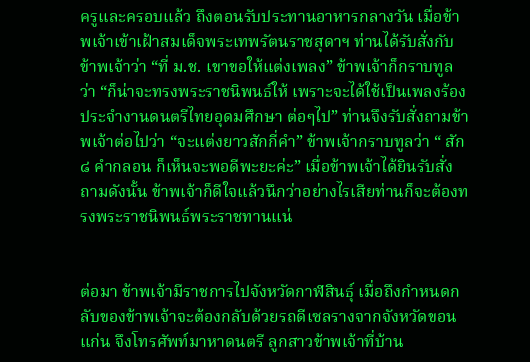ครูและครอบแล้ว ถึงตอนรับประทานอาหารกลางวัน เมื่อข้าพเจ้าเข้าเฝ้าสมเด็จพระเทพรัตนราชสุดาฯ ท่านได้รับสั่งกับข้าพเจ้าว่า “ที่ ม.ช. เขาขอให้แต่งเพลง” ข้าพเจ้าก็กราบทูลว่า “ก็น่าจะทรงพระราชนิพนธ์ให้ เพราะจะได้ใช้เป็นเพลงร้องประจำงานดนตรีไทยอุดมศึกษา ต่อๆไป” ท่านจึงรับสั่งถามข้าพเจ้าต่อไปว่า “จะแต่งยาวสักกี่คำ” ข้าพเจ้ากราบทูลว่า “ สัก ๘ คำกลอน ก็เห็นจะพอดีพะยะค่ะ” เมื่อข้าพเจ้าได้ยินรับสั่งถามดังนั้น ข้าพเจ้าก็ดีใจแล้วนึกว่าอย่างไรเสียท่านก็จะต้องทรงพระราชนิพนธ์พระราชทานแน่


ต่อมา ข้าพเจ้ามีราชการไปจังหวัดกาฬสินธุ์ เมื่อถึงกำหนดกลับของข้าพเจ้าจะต้องกลับด้วยรถดีเซลรางจากจังหวัดขอนแก่น จึงโทรศัพท์มาหาดนตรี ลูกสาวข้าพเจ้าที่บ้าน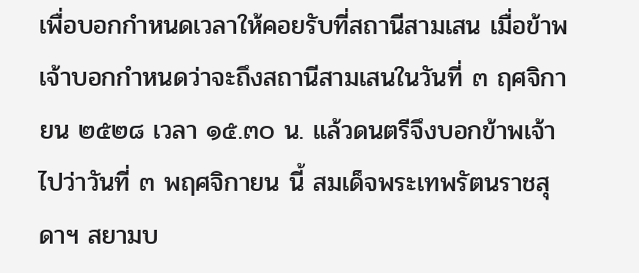เพื่อบอกกำหนดเวลาให้คอยรับที่สถานีสามเสน เมื่อข้าพเจ้าบอกกำหนดว่าจะถึงสถานีสามเสนในวันที่ ๓ ฤศจิกายน ๒๕๒๘ เวลา ๑๕.๓๐ น. แล้วดนตรีจึงบอกข้าพเจ้าไปว่าวันที่ ๓ พฤศจิกายน นี้ สมเด็จพระเทพรัตนราชสุดาฯ สยามบ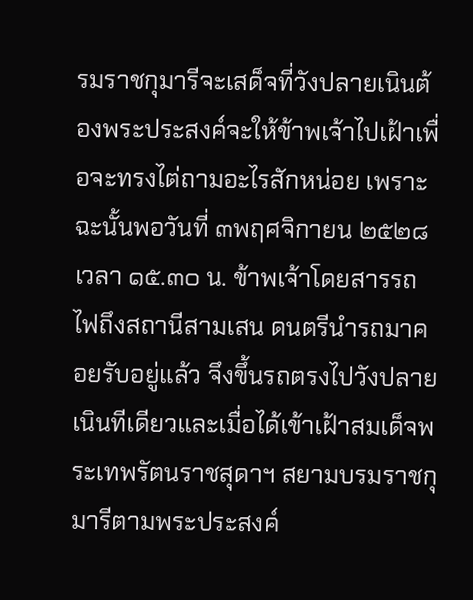รมราชกุมารีจะเสด็จที่วังปลายเนินต้องพระประสงค์จะให้ข้าพเจ้าไปเฝ้าเพื่อจะทรงไต่ถามอะไรสักหน่อย เพราะฉะนั้นพอวันที่ ๓พฤศจิกายน ๒๕๒๘ เวลา ๑๕.๓๐ น. ข้าพเจ้าโดยสารรถไฟถึงสถานีสามเสน ดนตรีนำรถมาคอยรับอยู่แล้ว จึงขึ้นรถตรงไปวังปลายเนินทีเดียวและเมื่อได้เข้าเฝ้าสมเด็จพระเทพรัตนราชสุดาฯ สยามบรมราชกุมารีตามพระประสงค์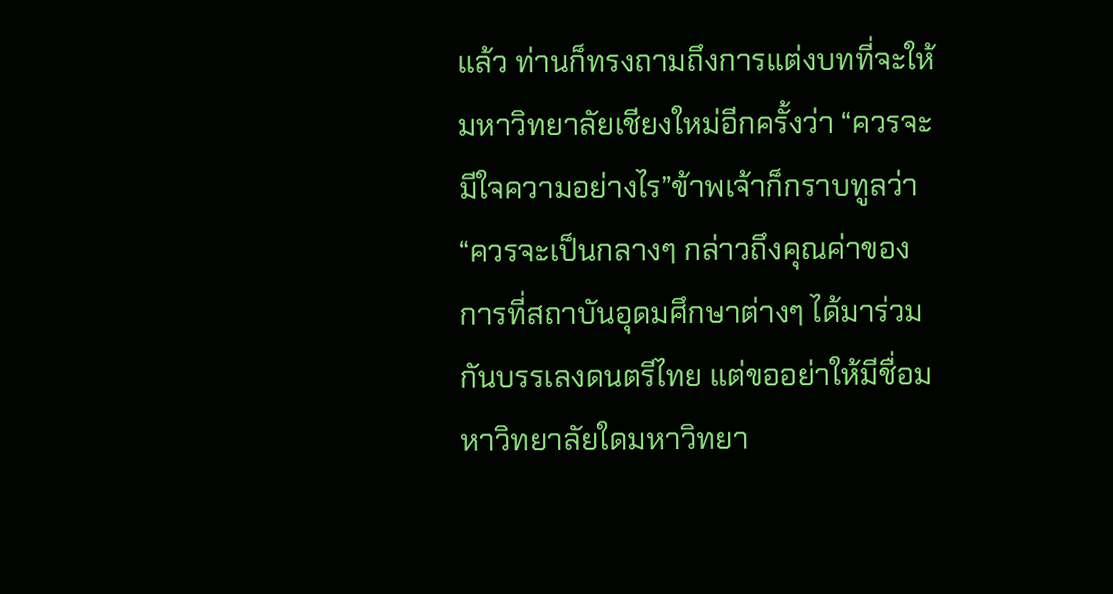แล้ว ท่านก็ทรงถามถึงการแต่งบทที่จะให้มหาวิทยาลัยเชียงใหม่อีกครั้งว่า “ควรจะมีใจความอย่างไร”ข้าพเจ้าก็กราบทูลว่า “ควรจะเป็นกลางๆ กล่าวถึงคุณค่าของการที่สถาบันอุดมศึกษาต่างๆ ได้มาร่วมกันบรรเลงดนตรีไทย แต่ขออย่าให้มีชื่อมหาวิทยาลัยใดมหาวิทยา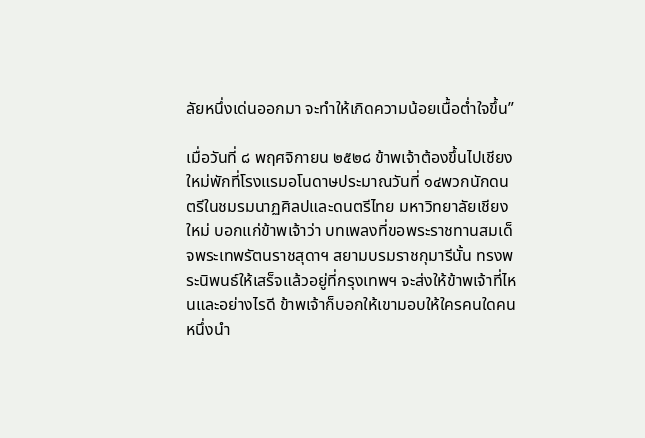ลัยหนึ่งเด่นออกมา จะทำให้เกิดความน้อยเนื้อต่ำใจขึ้น”

เมื่อวันที่ ๘ พฤศจิกายน ๒๕๒๘ ข้าพเจ้าต้องขึ้นไปเชียงใหม่พักที่โรงแรมอโนดาษประมาณวันที่ ๑๔พวกนักดนตรีในชมรมนาฏศิลปและดนตรีไทย มหาวิทยาลัยเชียงใหม่ บอกแก่ข้าพเจ้าว่า บทเพลงที่ขอพระราชทานสมเด็จพระเทพรัตนราชสุดาฯ สยามบรมราชกุมารีนั้น ทรงพระนิพนธ์ให้เสร็จแล้วอยู่ที่กรุงเทพฯ จะส่งให้ข้าพเจ้าที่ไหนและอย่างไรดี ข้าพเจ้าก็บอกให้เขามอบให้ใครคนใดคนหนึ่งนำ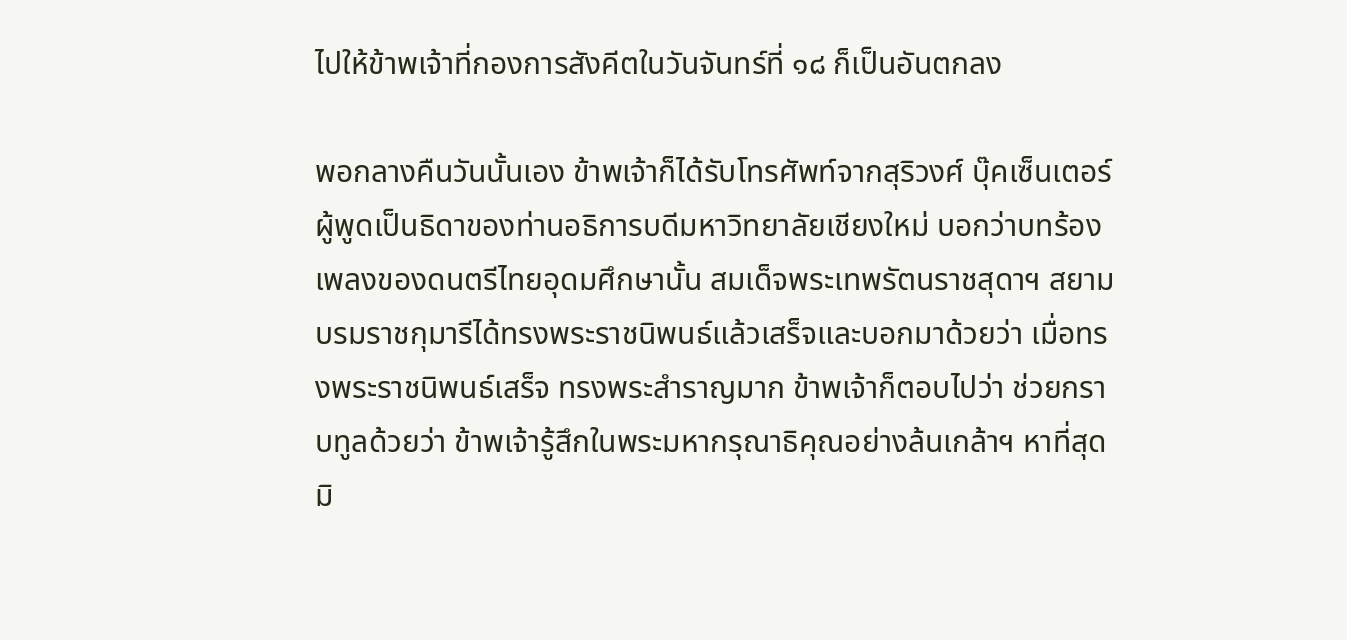ไปให้ข้าพเจ้าที่กองการสังคีตในวันจันทร์ที่ ๑๘ ก็เป็นอันตกลง

พอกลางคืนวันนั้นเอง ข้าพเจ้าก็ได้รับโทรศัพท์จากสุริวงศ์ บุ๊คเซ็นเตอร์ ผู้พูดเป็นธิดาของท่านอธิการบดีมหาวิทยาลัยเชียงใหม่ บอกว่าบทร้องเพลงของดนตรีไทยอุดมศึกษานั้น สมเด็จพระเทพรัตนราชสุดาฯ สยามบรมราชกุมารีได้ทรงพระราชนิพนธ์แล้วเสร็จและบอกมาด้วยว่า เมื่อทรงพระราชนิพนธ์เสร็จ ทรงพระสำราญมาก ข้าพเจ้าก็ตอบไปว่า ช่วยกราบทูลด้วยว่า ข้าพเจ้ารู้สึกในพระมหากรุณาธิคุณอย่างล้นเกล้าฯ หาที่สุดมิ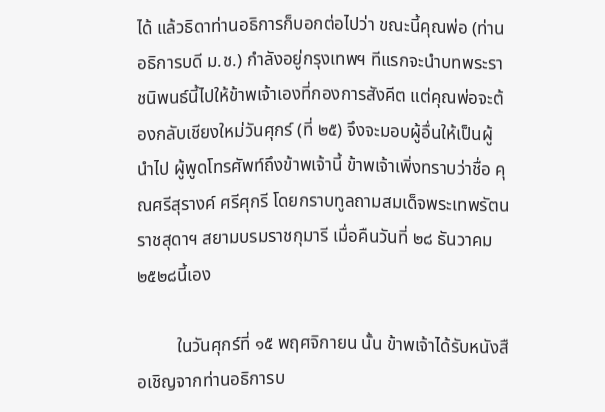ได้ แล้วธิดาท่านอธิการก็บอกต่อไปว่า ขณะนี้คุณพ่อ (ท่านอธิการบดี ม.ช.) กำลังอยู่กรุงเทพฯ ทีแรกจะนำบทพระราชนิพนธ์นี้ไปให้ข้าพเจ้าเองที่กองการสังคีต แต่คุณพ่อจะต้องกลับเชียงใหม่วันศุกร์ (ที่ ๒๕) จึงจะมอบผู้อื่นให้เป็นผู้นำไป ผู้พูดโทรศัพท์ถึงข้าพเจ้านี้ ข้าพเจ้าเพิ่งทราบว่าชื่อ คุณศรีสุรางค์ ศรีศุกรี โดยกราบทูลถามสมเด็จพระเทพรัตนราชสุดาฯ สยามบรมราชกุมารี เมื่อคืนวันที่ ๒๘ ธันวาคม ๒๕๒๘นี้เอง

         ในวันศุกร์ที่ ๑๕ พฤศจิกายน นั้น ข้าพเจ้าได้รับหนังสือเชิญจากท่านอธิการบ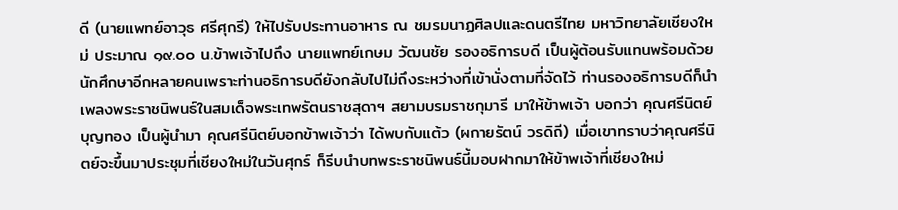ดี (นายแพทย์อาวุธ ศรีศุกรี) ให้ไปรับประทานอาหาร ณ ชมรมนาฏศิลปและดนตรีไทย มหาวิทยาลัยเชียงใหม่ ประมาณ ๑๙.๐๐ น.ข้าพเจ้าไปถึง นายแพทย์เกษม วัฒนชัย รองอธิการบดี เป็นผู้ต้อนรับแทนพร้อมด้วยนักศึกษาอีกหลายคนเพราะท่านอธิการบดียังกลับไปไม่ถึงระหว่างที่เข้านั่งตามที่จัดไว้ ท่านรองอธิการบดีก็นำเพลงพระราชนิพนธ์ในสมเด็จพระเทพรัตนราชสุดาฯ สยามบรมราชกุมารี มาให้ข้าพเจ้า บอกว่า คุณศรีนิตย์ บุญทอง เป็นผู้นำมา คุณศรีนิตย์บอกข้าพเจ้าว่า ได้พบกับแต้ว (ผกายรัตน์ วรดิถี) เมื่อเขาทราบว่าคุณศรีนิตย์จะขึ้นมาประชุมที่เชียงใหม่ในวันศุกร์ ก็รีบนำบทพระราชนิพนธ์นี้มอบฝากมาให้ข้าพเจ้าที่เชียงใหม่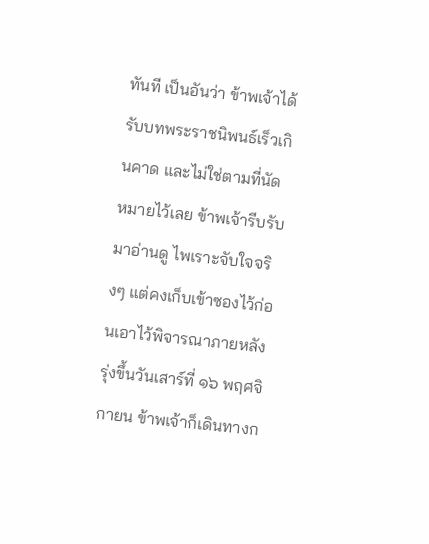ทันที เป็นอันว่า ข้าพเจ้าได้รับบทพระราชนิพนธ์เร็วเกินคาด และไม่ใช่ตามที่นัดหมายไว้เลย ข้าพเจ้ารีบรับมาอ่านดู ไพเราะจับใจจริงๆ แต่คงเก็บเข้าซองไว้ก่อนเอาไว้พิจารณาภายหลัง รุ่งขึ้นวันเสาร์ที่ ๑๖ พฤศจิกายน ข้าพเจ้าก็เดินทางก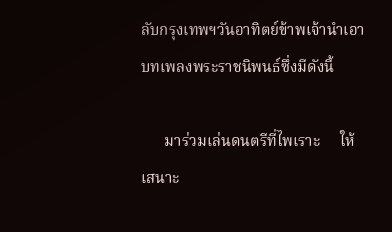ลับกรุงเทพฯวันอาทิตย์ข้าพเจ้านำเอาบทเพลงพระราชนิพนธ์ซึ่งมีดังนี้

      มาร่วมเล่นดนตรีที่ไพเราะ     ให้เสนาะ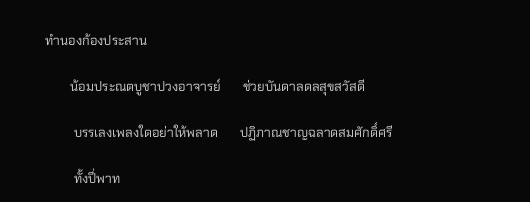ทำนองก้องประสาน

        น้อมประณตบูชาปวงอาจารย์       ช่วยบันดาลดลสุขสวัสดี

         บรรเลงเพลงใดอย่าให้พลาด       ปฏิภาณชาญฉลาดสมศักดิ์ศรี

         ทั้งปี่พาท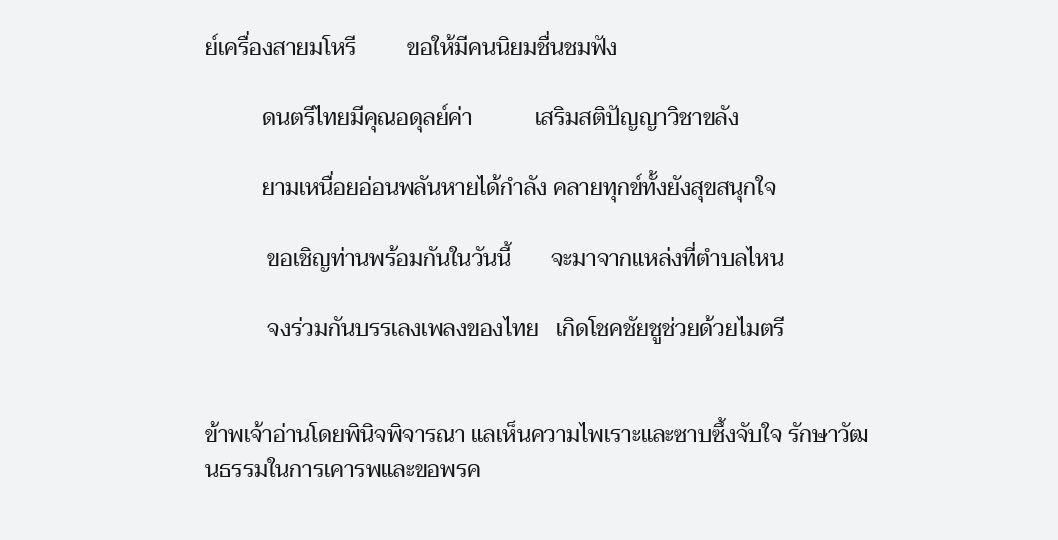ย์เครื่องสายมโหรี         ขอให้มีคนนิยมชื่นชมฟัง

          ดนตรีไทยมีคุณอดุลย์ค่า           เสริมสติปัญญาวิชาขลัง

          ยามเหนื่อยอ่อนพลันหายได้กำลัง คลายทุกข์ทั้งยังสุขสนุกใจ

           ขอเชิญท่านพร้อมกันในวันนี้       จะมาจากแหล่งที่ตำบลไหน

           จงร่วมกันบรรเลงเพลงของไทย   เกิดโชคชัยชูช่วยด้วยไมตรี


ข้าพเจ้าอ่านโดยพินิจพิจารณา แลเห็นความไพเราะและซาบซึ้งจับใจ รักษาวัฒนธรรมในการเคารพและขอพรค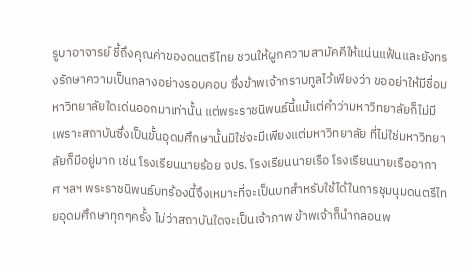รูบาอาจารย์ ชี้ถึงคุณค่าของดนตรีไทย ชวนให้ผูกความสามัคคีให้แน่นแฟ้นและยังทรงรักษาความเป็นกลางอย่างรอบคอบ ซึ่งข้าพเจ้ากราบทูลไว้เพียงว่า ขออย่าให้มีชื่อมหาวิทยาลัยใดเด่นออกมาเท่านั้น แต่พระราชนิพนธ์นี้แม้แต่คำว่ามหาวิทยาลัยก็ไม่มี เพราะสถาบันซึ่งเป็นขั้นอุดมศึกษานั้นมิใช่จะมีเพียงแต่มหาวิทยาลัย ที่ไม่ใช่มหาวิทยาลัยก็มีอยู่มาก เช่น โรงเรียนนายร้อย จปร. โรงเรียนนายเรือ โรงเรียนนายเรืออากาศ ฯลฯ พระราชนิพนธ์บทร้องนี้จึงเหมาะที่จะเป็นบทสำหรับใช้ได้ในการชุมนุมดนตรีไทยอุดมศึกษาทุกๆครั้ง ไม่ว่าสถาบันใดจะเป็นเจ้าภาพ ข้าพเจ้าก็นำกลอนพ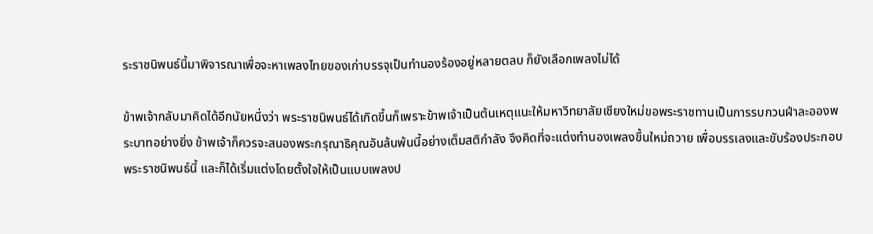ระราชนิพนธ์นี้มาพิจารณาเพื่อจะหาเพลงไทยของเก่าบรรจุเป็นทำนองร้องอยู่หลายตลบ ก็ยังเลือกเพลงไม่ได้

ข้าพเจ้ากลับมาคิดได้อีกนัยหนึ่งว่า พระราชนิพนธ์ได้เกิดขึ้นก็เพราะข้าพเจ้าเป็นต้นเหตุแนะให้มหาวิทยาลัยเชียงใหม่ขอพระราชทานเป็นการรบกวนฝ่าละอองพระบาทอย่างยิ่ง ข้าพเจ้าก็ควรจะสนองพระกรุณาธิคุณอันล้นพ้นนี้อย่างเต็มสติกำลัง จึงคิดที่จะแต่งทำนองเพลงขึ้นใหม่ถวาย เพื่อบรรเลงและขับร้องประกอบพระราชนิพนธ์นี้ และก็ได้เริ่มแต่งโดยตั้งใจให้เป็นแบบเพลงป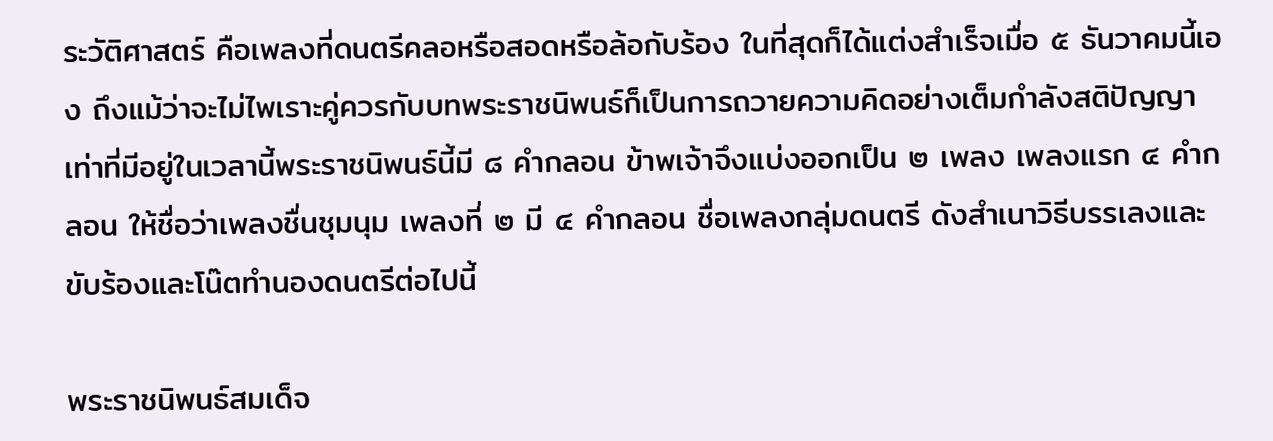ระวัติศาสตร์ คือเพลงที่ดนตรีคลอหรือสอดหรือล้อกับร้อง ในที่สุดก็ได้แต่งสำเร็จเมื่อ ๕ ธันวาคมนี้เอง ถึงแม้ว่าจะไม่ไพเราะคู่ควรกับบทพระราชนิพนธ์ก็เป็นการถวายความคิดอย่างเต็มกำลังสติปัญญาเท่าที่มีอยู่ในเวลานี้พระราชนิพนธ์นี้มี ๘ คำกลอน ข้าพเจ้าจึงแบ่งออกเป็น ๒ เพลง เพลงแรก ๔ คำกลอน ให้ชื่อว่าเพลงชื่นชุมนุม เพลงที่ ๒ มี ๔ คำกลอน ชื่อเพลงกลุ่มดนตรี ดังสำเนาวิธีบรรเลงและขับร้องและโน๊ตทำนองดนตรีต่อไปนี้

พระราชนิพนธ์สมเด็จ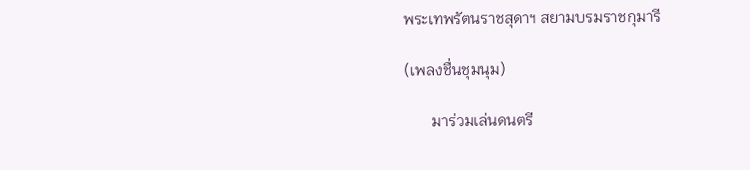พระเทพรัตนราชสุดาฯ สยามบรมราชกุมารี

(เพลงชื่นชุมนุม)

       มาร่วมเล่นดนตรี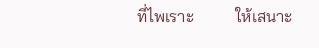ที่ไพเราะ          ให้เสนาะ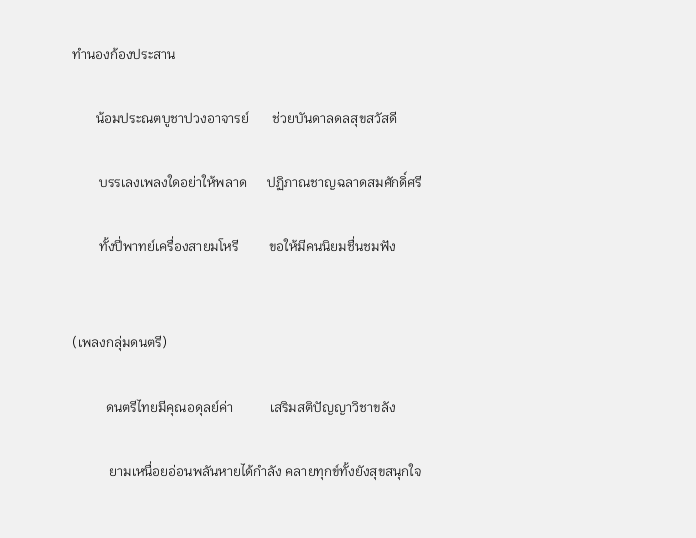ทำนองก้องประสาน

       น้อมประณตบูชาปวงอาจารย์       ช่วยบันดาลดลสุขสวัสดี

        บรรเลงเพลงใดอย่าให้พลาด      ปฏิภาณชาญฉลาดสมศักดิ์ศรี

        ทั้งปี่พาทย์เครื่องสายมโหรี         ขอให้มีคนนิยมชื่นชมฟัง


(เพลงกลุ่มดนตรี)

          ดนตรีไทยมีคุณอดุลย์ค่า           เสริมสติปัญญาวิชาขลัง

           ยามเหนื่อยอ่อนพลันหายได้กำลัง คลายทุกข์ทั้งยังสุขสนุกใจ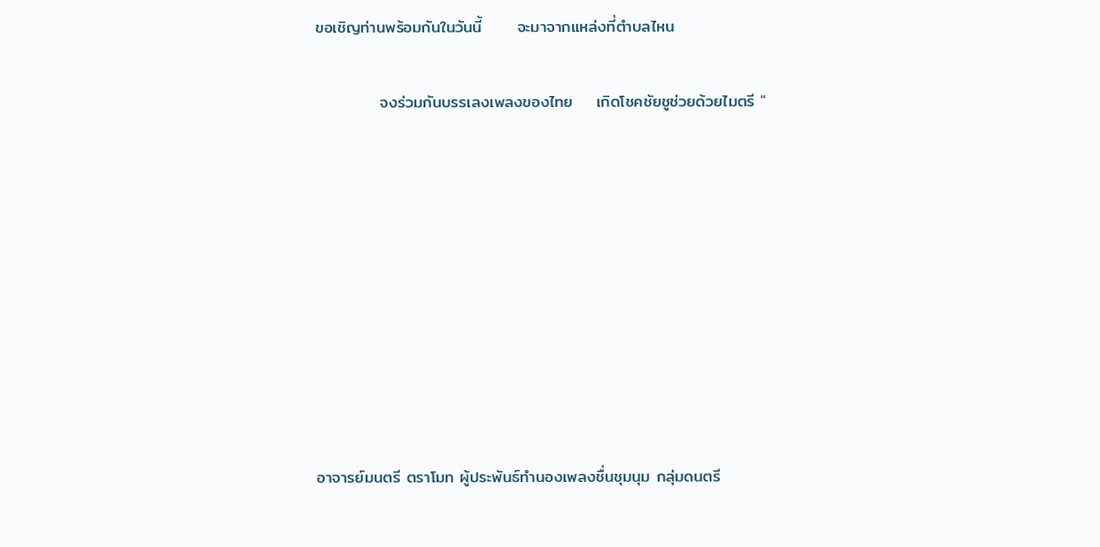ขอเชิญท่านพร้อมกันในวันนี้      จะมาจากแหล่งที่ตำบลไหน

           จงร่วมกันบรรเลงเพลงของไทย    เกิดโชคชัยชูช่วยด้วยไมตรี "









อาจารย์มนตรี ตราโมท ผู้ประพันธ์ทำนองเพลงชื่นชุมนุม กลุ่มดนตรี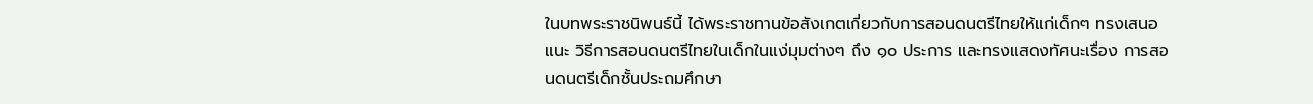ในบทพระราชนิพนธ์นี้ ได้พระราชทานข้อสังเกตเกี่ยวกับการสอนดนตรีไทยให้แก่เด็กๆ ทรงเสนอแนะ วิธีการสอนดนตรีไทยในเด็กในแง่มุมต่างๆ ถึง ๑๐ ประการ และทรงแสดงทัศนะเรื่อง การสอนดนตรีเด็กชั้นประถมศึกษา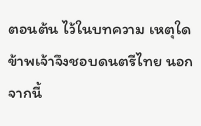ตอนต้น ไว้ในบทความ เหตุใดข้าพเจ้าจึงชอบดนตรีไทย นอกจากนี้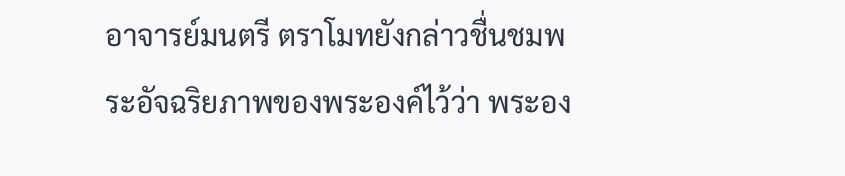อาจารย์มนตรี ตราโมทยังกล่าวชื่นชมพระอัจฉริยภาพของพระองค์ไว้ว่า พระอง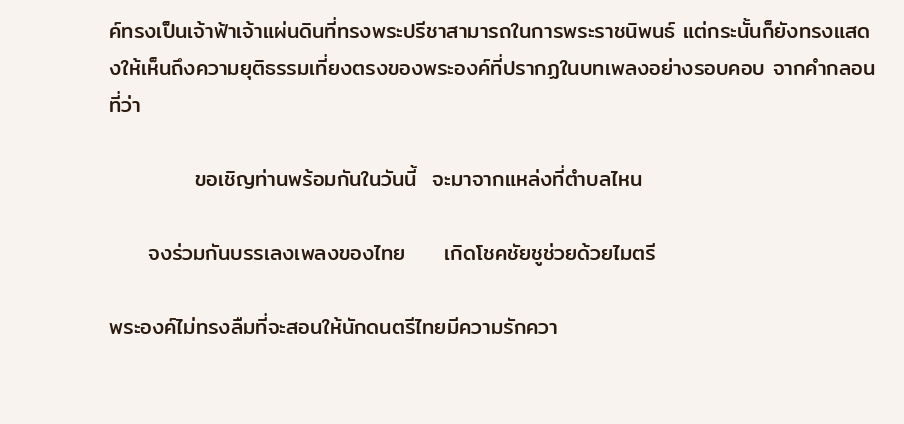ค์ทรงเป็นเจ้าฟ้าเจ้าแผ่นดินที่ทรงพระปรีชาสามารถในการพระราชนิพนธ์ แต่กระนั้นก็ยังทรงแสดงให้เห็นถึงความยุติธรรมเที่ยงตรงของพระองค์ที่ปรากฏในบทเพลงอย่างรอบคอบ จากคำกลอนที่ว่า

           ขอเชิญท่านพร้อมกันในวันนี้  จะมาจากแหล่งที่ตำบลไหน

     จงร่วมกันบรรเลงเพลงของไทย     เกิดโชคชัยชูช่วยด้วยไมตรี

พระองค์ไม่ทรงลืมที่จะสอนให้นักดนตรีไทยมีความรักควา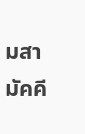มสามัคคี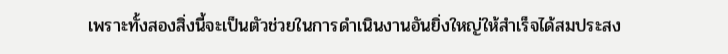เพราะทั้งสองสิ่งนี้จะเป็นตัวช่วยในการดำเนินงานอันยิ่งใหญ่ให้สำเร็จได้สมประสง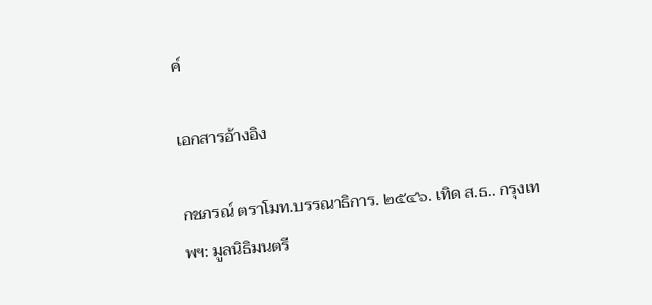ค์

เอกสารอ้างอิง

กชภรณ์ ตราโมท.บรรณาธิการ. ๒๕๔๖. เทิด ส.ธ.. กรุงเทพฯ: มูลนิธิมนตรี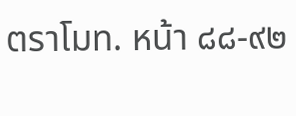ตราโมท. หน้า ๘๘-๙๒